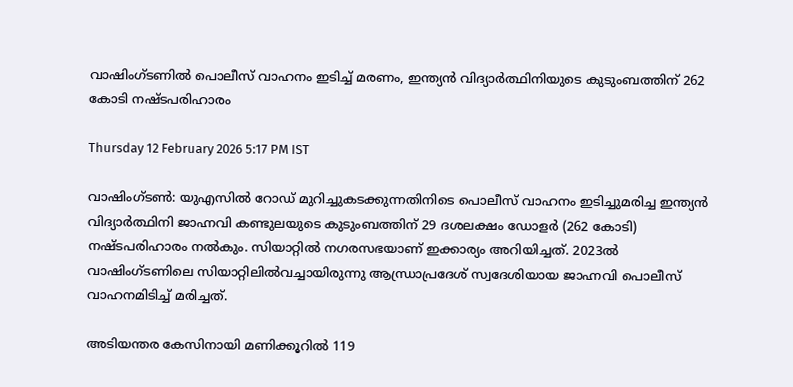വാഷിംഗ്‌ടണിൽ പൊലീസ് വാഹനം ഇടിച്ച് മരണം, ഇന്ത്യൻ വിദ്യാർത്ഥിനിയുടെ കുടുംബത്തിന് 262 കോടി നഷ്ടപരിഹാരം

Thursday 12 February 2026 5:17 PM IST

വാഷിംഗ്‌ടൺ: യുഎസിൽ റോഡ് മുറിച്ചുകടക്കുന്നതിനിടെ പൊലീസ് വാഹനം ഇടിച്ചുമരിച്ച ഇന്ത്യൻ വിദ്യാർത്ഥിനി ജാഹ്നവി കണ്ടുലയുടെ കുടുംബത്തിന് 29 ദശലക്ഷം ഡോളർ (262 കോടി) നഷ്ടപരിഹാരം നൽകും. സിയാറ്റിൽ നഗരസഭയാണ് ഇക്കാര്യം അറിയിച്ചത്. 2023ൽ വാഷിംഗ്‌ടണിലെ സിയാറ്റിലിൽവച്ചായിരുന്നു ആന്ധ്രാപ്രദേശ് സ്വദേശിയായ ജാഹ്നവി പൊലീസ് വാഹനമിടിച്ച് മരിച്ചത്.

അടിയന്തര കേസിനായി മണിക്കൂറിൽ 119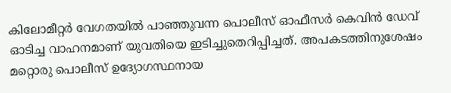കിലോമീറ്റർ വേഗതയിൽ പാഞ്ഞുവന്ന പൊലീസ് ഓഫീസർ കെവിൻ ഡേവ് ഓടിച്ച വാഹനമാണ് യുവതിയെ ഇടിച്ചുതെറിപ്പിച്ചത്. അപകടത്തിനുശേഷം മറ്റൊരു പൊലീസ് ഉദ്യോഗസ്ഥനായ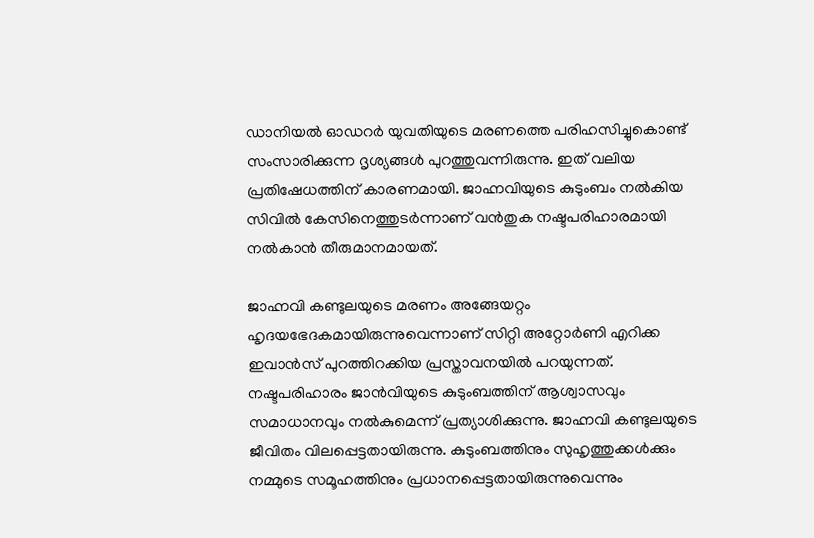ഡാനിയൽ ഓഡറർ യുവതിയുടെ മരണത്തെ പരിഹസിച്ചുകൊണ്ട് സംസാരിക്കുന്ന ദൃശ്യങ്ങൾ പുറത്തുവന്നിരുന്നു. ഇത് വലിയ പ്രതിഷേധത്തിന് കാരണമായി. ജാഹ്നവിയുടെ കുടുംബം നൽകിയ സിവിൽ കേസിനെത്തുടർന്നാണ് വൻതുക നഷ്ടപരിഹാരമായി നൽകാൻ തീരുമാനമായത്.

ജാഹ്നവി കണ്ടുലയുടെ മരണം അങ്ങേയറ്റം ഹൃദയഭേദകമായിരുന്നുവെന്നാണ് സിറ്റി അറ്റോർണി എറിക്ക ഇവാൻസ് പുറത്തിറക്കിയ പ്രസ്താവനയിൽ പറയുന്നത്. നഷ്ടപരിഹാരം ജാൻവിയുടെ കുടുംബത്തിന് ആശ്വാസവും സമാധാനവും നൽകുമെന്ന് പ്രത്യാശിക്കുന്നു. ജാഹ്നവി കണ്ടുലയുടെ ജീവിതം വിലപ്പെട്ടതായിരുന്നു. കുടുംബത്തിനും സുഹൃത്തുക്കൾക്കും നമ്മുടെ സമൂഹത്തിനും പ്രധാനപ്പെട്ടതായിരുന്നുവെന്നും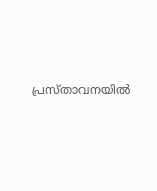പ്രസ്താവനയിൽ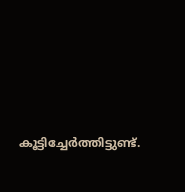കൂട്ടിച്ചേർത്തിട്ടുണ്ട്.